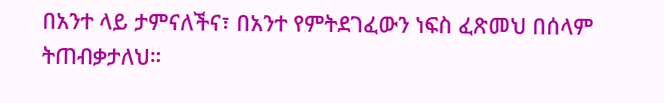በአንተ ላይ ታምናለችና፣ በአንተ የምትደገፈውን ነፍስ ፈጽመህ በሰላም ትጠብቃታለህ።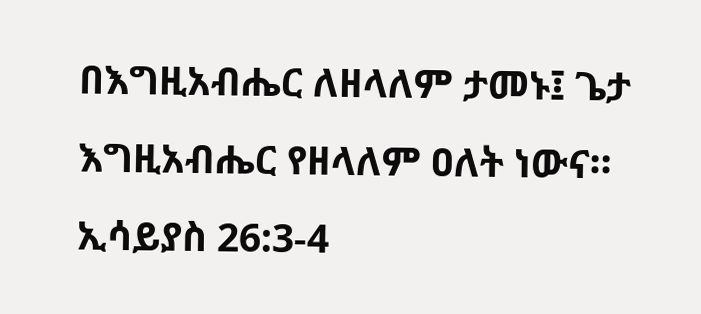በእግዚአብሔር ለዘላለም ታመኑ፤ ጌታ እግዚአብሔር የዘላለም ዐለት ነውና።
ኢሳይያስ 26:3-4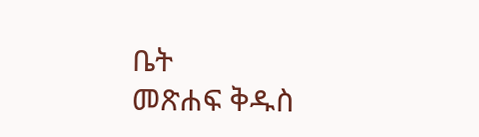ቤት
መጽሐፍ ቅዱስ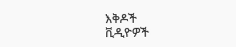እቅዶች
ቪዲዮዎች